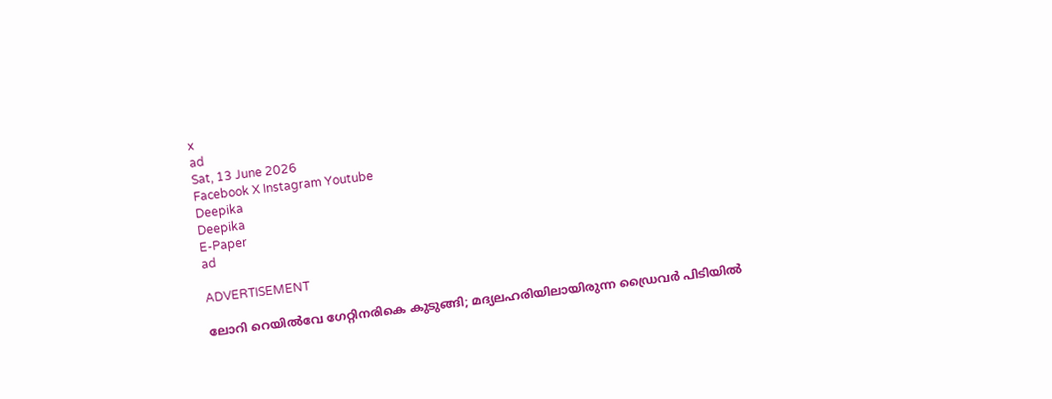x
ad
Sat, 13 June 2026
Facebook X Instagram Youtube
Deepika
Deepika
E-Paper
ad

ADVERTISEMENT

ലോറി റെയിൽവേ ഗേറ്റിനരികെ കുടുങ്ങി; മദ്യലഹരിയിലായിരുന്ന ഡ്രൈവർ പിടിയിൽ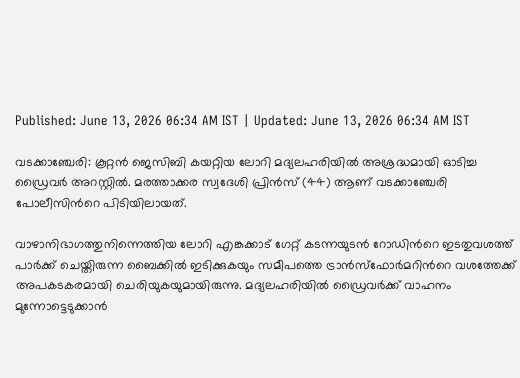Published: June 13, 2026 06:34 AM IST | Updated: June 13, 2026 06:34 AM IST

വടക്കാഞ്ചേരി: കൂറ്റൻ ജെസിബി കയറ്റിയ ലോറി മദ്യലഹരിയിൽ അശ്രദ്ധമായി ഓടിച്ച ഡ്രൈവർ അറസ്റ്റിൽ. മരത്താക്കര സ്വദേശി പ്രിൻസ് (44) ആണ് വടക്കാഞ്ചേരി പോലീസിന്‍റെ പിടിയിലായത്.

വാഴാനിഭാഗത്തുനിന്നെത്തിയ ലോറി എങ്കക്കാട് ഗേറ്റ് കടന്നയുടൻ റോഡിന്‍റെ ഇടതുവശത്ത് പാർക്ക് ചെയ്തിരുന്ന ബൈക്കിൽ ഇടിക്കുകയും സമീപത്തെ ട്രാൻസ്ഫോർമറിന്‍റെ വശത്തേക്ക് അപകടകരമായി ചെരിയുകയുമായിരുന്നു. മദ്യലഹരിയിൽ ഡ്രൈവർക്ക് വാഹനം മുന്നോട്ടെടുക്കാൻ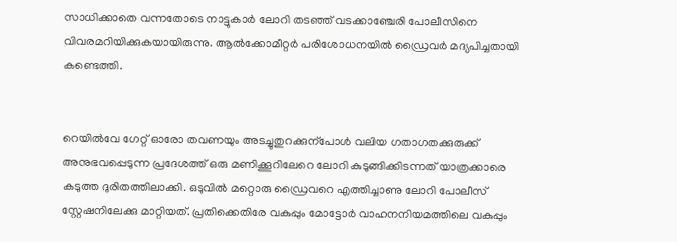സാധിക്കാതെ വന്നതോടെ നാട്ടുകാർ ലോറി തടഞ്ഞ് വടക്കാഞ്ചേരി പോലീസിനെ വിവരമറിയിക്കുകയായിരുന്നു. ആൽക്കോമീറ്റർ പരിശോധനയിൽ ഡ്രൈവർ മദ്യപിച്ചതായി കണ്ടെത്തി.


റെയിൽവേ ഗേറ്റ് ഓരോ തവണയും അടച്ചുതുറക്കുന്പോൾ വലിയ ഗതാഗതക്കുരുക്ക് അനുഭവപ്പെടുന്ന പ്രദേശത്ത് ഒരു മണിക്കൂറിലേറെ ലോറി കുടുങ്ങിക്കിടന്നത് യാത്രക്കാരെ കടുത്ത ദുരിതത്തിലാക്കി. ഒടുവിൽ മറ്റൊരു ഡ്രൈവറെ എത്തിച്ചാണു ലോറി പോലീസ് സ്റ്റേഷനിലേക്കു മാറ്റിയത്. പ്രതിക്കെതിരേ വകുപ്പും മോട്ടോർ വാഹനനിയമത്തിലെ വകുപ്പും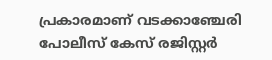പ്രകാരമാണ് വടക്കാഞ്ചേരി പോലീസ് കേസ് രജിസ്റ്റർ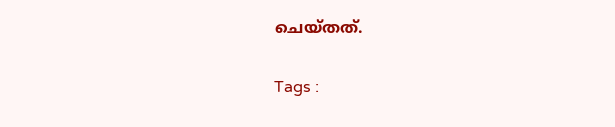ചെയ്തത്.

Tags :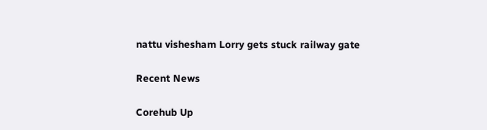nattu vishesham Lorry gets stuck railway gate

Recent News

Corehub Up